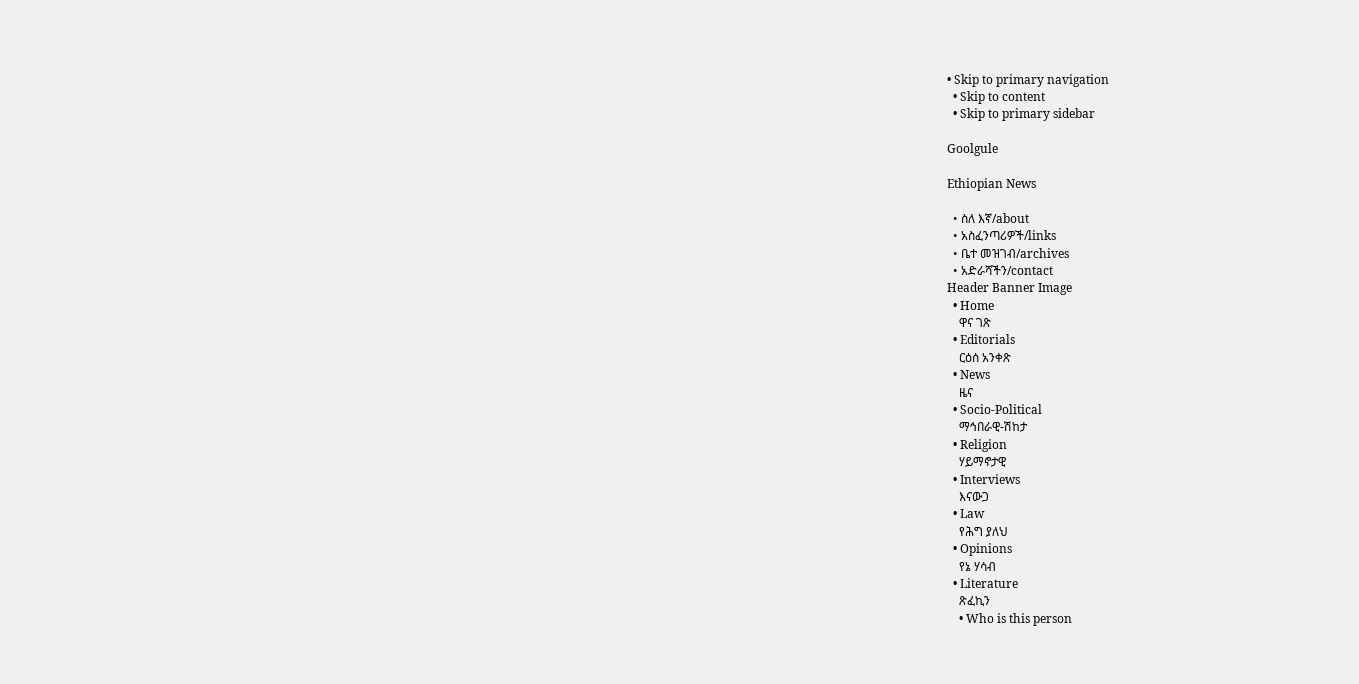• Skip to primary navigation
  • Skip to content
  • Skip to primary sidebar

Goolgule

Ethiopian News

  • ስለ እኛ/about
  • አስፈንጣሪዎች/links
  • ቤተ መዝገብ/archives
  • አድራሻችን/contact
Header Banner Image
  • Home
    ዋና ገጽ
  • Editorials
    ርዕሰ አንቀጽ
  • News
    ዜና
  • Socio-Political
    ማኅበራዊ-ሽከታ
  • Religion
    ሃይማኖታዊ
  • Interviews
    እናውጋ
  • Law
    የሕግ ያለህ
  • Opinions
    የኔ ሃሳብ
  • Literature
    ጽፈኪን
    • Who is this person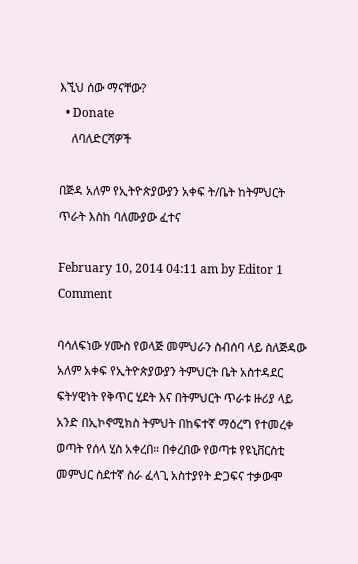እኚህ ሰው ማናቸው?
  • Donate
    ለባለድርሻዎች

በጅዳ አለም የኢትዮጵያውያን አቀፍ ት/ቤት ከትምህርት ጥራት እስከ ባለሙያው ፈተና

February 10, 2014 04:11 am by Editor 1 Comment

ባሳለፍነው ሃሙስ የወላጅ መምህራን ስብሰባ ላይ ስለጅዳው አለም አቀፍ የኢትዮጵያውያን ትምህርት ቤት አስተዳደር ፍትሃዊነት የቅጥር ሂደት እና በትምህርት ጥራቱ ዙሪያ ላይ አንድ በኢኮኖሚክስ ትምህት በከፍተኛ ማዕረግ የተመረቀ ወጣት የሰላ ሂስ አቀረበ። በቀረበው የወጣቱ የዩኒቨርስቲ መምህር ስደተኛ ስራ ፈላጊ አስተያየት ድጋፍና ተቃውሞ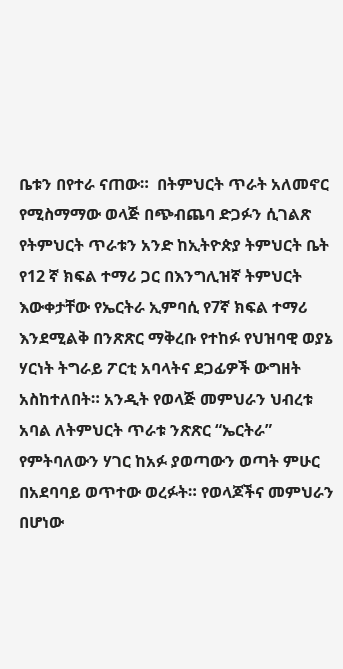ቤቱን በየተራ ናጠው።  በትምህርት ጥራት አለመኖር የሚስማማው ወላጅ በጭብጨባ ድጋፉን ሲገልጽ የትምህርት ጥራቱን አንድ ከኢትዮጵያ ትምህርት ቤት የ12 ኛ ክፍል ተማሪ ጋር በእንግሊዝኛ ትምህርት እውቀታቸው የኤርትራ ኢምባሲ የ7ኛ ክፍል ተማሪ እንደሚልቅ በንጽጽር ማቅረቡ የተከፉ የህዝባዊ ወያኔ ሃርነት ትግራይ ፖርቲ አባላትና ደጋፊዎች ውግዘት አስከተለበት። አንዲት የወላጅ መምህራን ህብረቱ አባል ለትምህርት ጥራቱ ንጽጽር “ኤርትራ” የምትባለውን ሃገር ከአፉ ያወጣውን ወጣት ምሁር በአደባባይ ወጥተው ወረፉት። የወላጆችና መምህራን በሆነው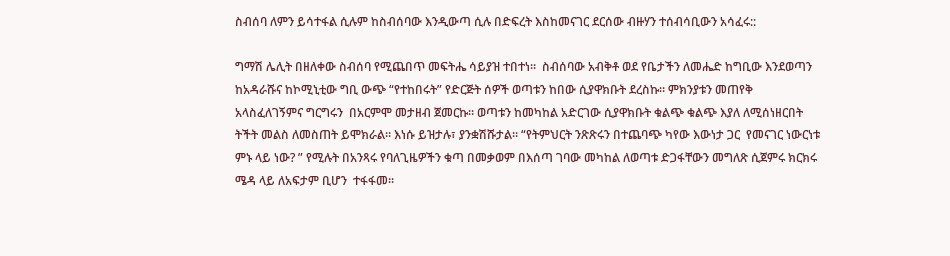ስብሰባ ለምን ይሳተፋል ሲሉም ከስብሰባው እንዲውጣ ሲሉ በድፍረት እስከመናገር ደርሰው ብዙሃን ተሰብሳቢውን አሳፈሩ::

ግማሽ ሌሊት በዘለቀው ስብሰባ የሚጨበጥ መፍትሔ ሳይያዝ ተበተነ።  ስብሰባው አብቅቶ ወደ የቤታችን ለመሔድ ከግቢው እንደወጣን ከአዳራሹና ከኮሚኒቲው ግቢ ውጭ “የተከበሩት” የድርጅት ሰዎች ወጣቱን ከበው ሲያዋክቡት ደረስኩ። ምክንያቱን መጠየቅ አላስፈለገኝምና ግርግሩን  በአርምሞ መታዘብ ጀመርኩ። ወጣቱን ከመካከል አድርገው ሲያዋክቡት ቁልጭ ቁልጭ እያለ ለሚሰነዘርበት ትችት መልስ ለመስጠት ይሞክራል። እነሱ ይዝታሉ፣ ያንቋሽሹታል። “የትምህርት ንጽጽሩን በተጨባጭ ካየው እውነታ ጋር  የመናገር ነውርነቱ ምኑ ላይ ነው? ” የሚሉት በአንጻሩ የባለጊዜዎችን ቁጣ በመቃወም በእሰጣ ገባው መካከል ለወጣቱ ድጋፋቸውን መግለጽ ሲጀምሩ ክርክሩ ሜዳ ላይ ለአፍታም ቢሆን  ተፋፋመ።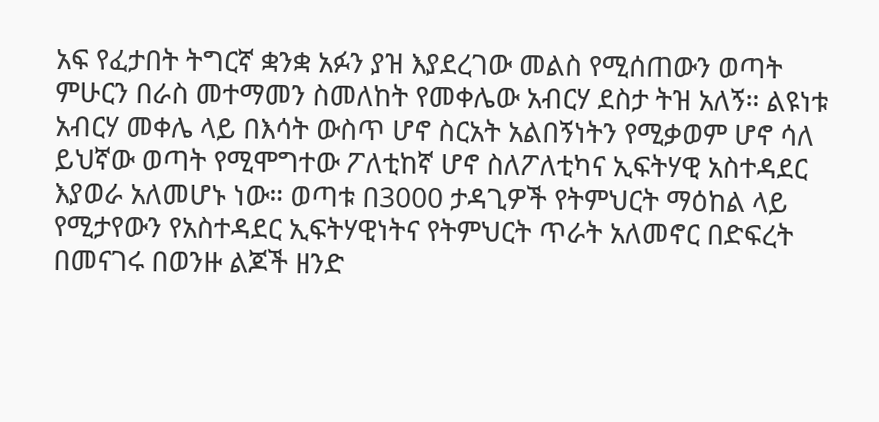አፍ የፈታበት ትግርኛ ቋንቋ አፉን ያዝ እያደረገው መልስ የሚሰጠውን ወጣት ምሁርን በራስ መተማመን ስመለከት የመቀሌው አብርሃ ደስታ ትዝ አለኝ። ልዩነቱ አብርሃ መቀሌ ላይ በእሳት ውስጥ ሆኖ ስርአት አልበኝነትን የሚቃወም ሆኖ ሳለ ይህኛው ወጣት የሚሞግተው ፖለቲከኛ ሆኖ ስለፖለቲካና ኢፍትሃዊ አስተዳደር  እያወራ አለመሆኑ ነው። ወጣቱ በ3000 ታዳጊዎች የትምህርት ማዕከል ላይ የሚታየውን የአስተዳደር ኢፍትሃዊነትና የትምህርት ጥራት አለመኖር በድፍረት በመናገሩ በወንዙ ልጆች ዘንድ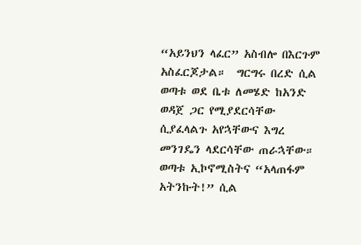“አይንህን ላፈር” አስብሎ በእርጉም አስፈርጆታል።  ግርግሩ በረድ ሲል ወጣቱ ወደ ቤቱ ለመሄድ ከአንድ ወዳጀ ጋር የሚያደርሳቸው ሲያፈላልጉ አየኋቸውና እግረ መንገዴን ላደርሳቸው ጠራኋቸው። ወጣቱ ኢኮኖሚስትና “አላጠፋም አትንኩት!” ሲል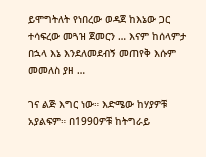ይሞግትለት የነበረው ወዳጀ ከእኔው ጋር ተሳፍረው መጓዝ ጀመርን … እናም ከሰላምታ በኋላ እኔ እንደለመደብኝ መጠየቅ እሱም መመለስ ያዘ …

ገና ልጅ እግር ነው። እድሜው ከሃያዎቹ አያልፍም። በ1990ዎቹ ከትግራይ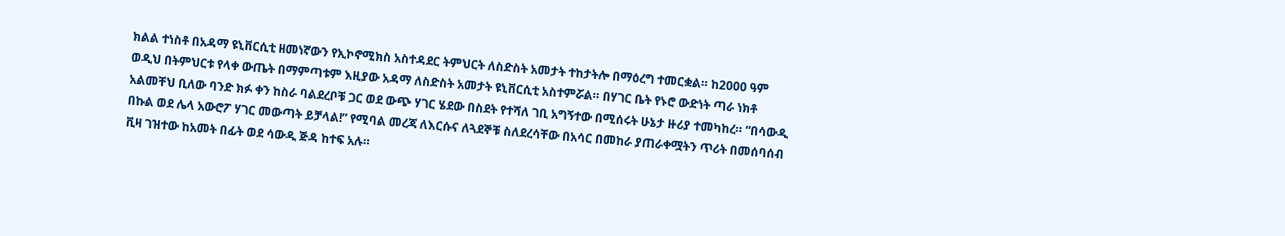ክልል ተነስቶ በአዳማ ዩኒቨርሲቲ ዘመነኛውን የኢኮኖሚክስ አስተዳደር ትምህርት ለስድስት አመታት ተከታትሎ በማዕረግ ተመርቋል። ከ2000 ዓም ወዲህ በትምህርቱ የላቀ ውጤት በማምጣቱም እዚያው አዳማ ለስድስት አመታት ዩኒቨርሲቲ አስተምሯል። በሃገር ቤት የኑሮ ውድነት ጣራ ነክቶ አልመቸህ ቢለው ባንድ ክፉ ቀን ከስራ ባልደረቦቹ ጋር ወደ ውጭ ሃገር ሄደው በስደት የተሻለ ገቢ አግኝተው በሚሰሩት ሁኔታ ዙሪያ ተመካከረ። “በሳውዲ በኩል ወደ ሌላ አውሮፖ ሃገር መውጣት ይቻላል!” የሚባል መረጃ ለእርሱና ለጓደኞቹ ስለደረሳቸው በአሳር በመከራ ያጠራቀሟትን ጥሪት በመሰባሰብ ቪዛ ገዝተው ከአመት በፊት ወደ ሳውዲ ጅዳ ከተፍ አሉ።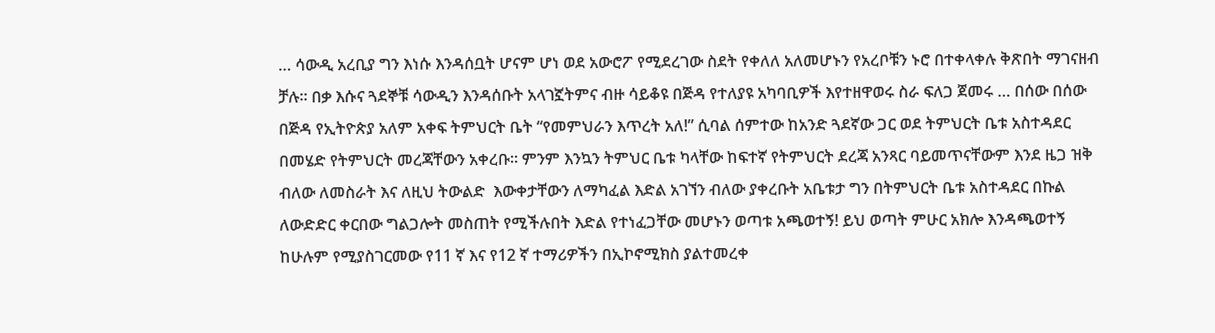… ሳውዲ አረቢያ ግን እነሱ እንዳሰቧት ሆናም ሆነ ወደ አውሮፖ የሚደረገው ስደት የቀለለ አለመሆኑን የአረቦቹን ኑሮ በተቀላቀሉ ቅጽበት ማገናዘብ ቻሉ። በቃ እሱና ጓደኞቹ ሳውዲን እንዳሰቡት አላገኟትምና ብዙ ሳይቆዩ በጅዳ የተለያዩ አካባቢዎች እየተዘዋወሩ ስራ ፍለጋ ጀመሩ … በሰው በሰው በጅዳ የኢትዮጵያ አለም አቀፍ ትምህርት ቤት “የመምህራን እጥረት አለ!” ሲባል ሰምተው ከአንድ ጓደኛው ጋር ወደ ትምህርት ቤቱ አስተዳደር በመሄድ የትምህርት መረጃቸውን አቀረቡ። ምንም እንኳን ትምህር ቤቱ ካላቸው ከፍተኛ የትምህርት ደረጃ አንጻር ባይመጥናቸውም እንደ ዜጋ ዝቅ ብለው ለመስራት እና ለዚህ ትውልድ  እውቀታቸውን ለማካፈል እድል አገኘን ብለው ያቀረቡት አቤቱታ ግን በትምህርት ቤቱ አስተዳደር በኩል ለውድድር ቀርበው ግልጋሎት መስጠት የሚችሉበት እድል የተነፈጋቸው መሆኑን ወጣቱ አጫወተኝ! ይህ ወጣት ምሁር አክሎ እንዳጫወተኝ ከሁሉም የሚያስገርመው የ11 ኛ እና የ12 ኛ ተማሪዎችን በኢኮኖሚክስ ያልተመረቀ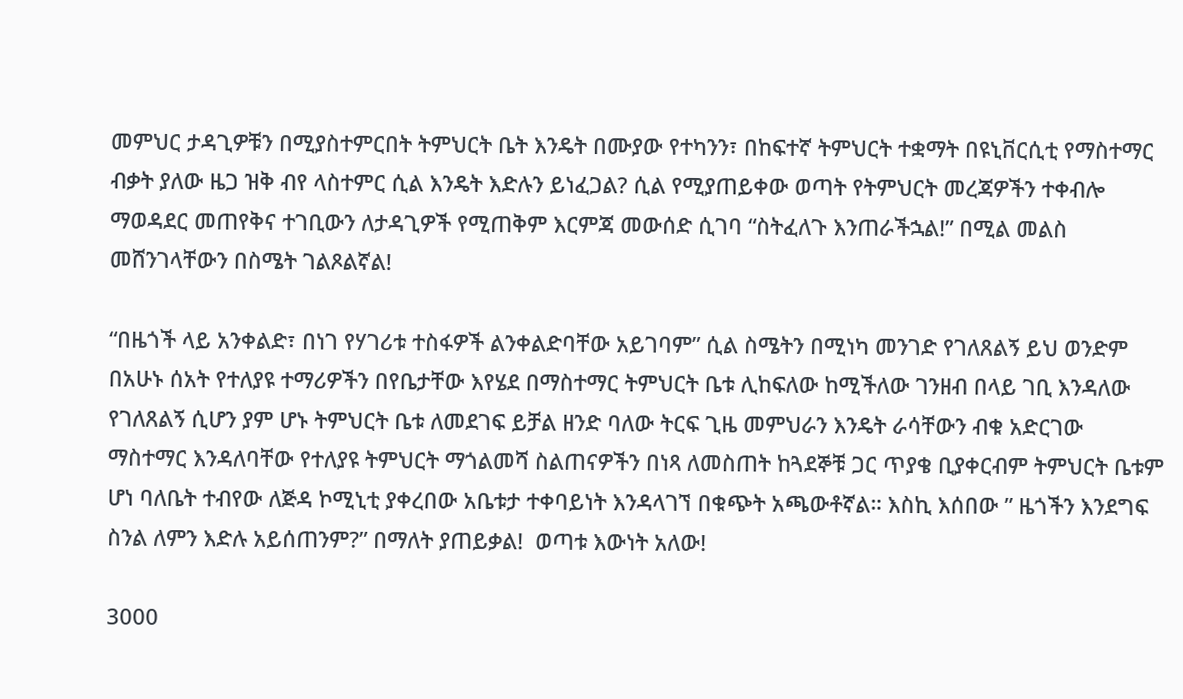መምህር ታዳጊዎቹን በሚያስተምርበት ትምህርት ቤት እንዴት በሙያው የተካንን፣ በከፍተኛ ትምህርት ተቋማት በዩኒቨርሲቲ የማስተማር ብቃት ያለው ዜጋ ዝቅ ብየ ላስተምር ሲል እንዴት እድሉን ይነፈጋል? ሲል የሚያጠይቀው ወጣት የትምህርት መረጃዎችን ተቀብሎ ማወዳደር መጠየቅና ተገቢውን ለታዳጊዎች የሚጠቅም እርምጃ መውሰድ ሲገባ “ስትፈለጉ እንጠራችኋል!” በሚል መልስ መሸንገላቸውን በስሜት ገልጾልኛል!

“በዜጎች ላይ አንቀልድ፣ በነገ የሃገሪቱ ተስፋዎች ልንቀልድባቸው አይገባም” ሲል ስሜትን በሚነካ መንገድ የገለጸልኝ ይህ ወንድም በአሁኑ ሰአት የተለያዩ ተማሪዎችን በየቤታቸው እየሄደ በማስተማር ትምህርት ቤቱ ሊከፍለው ከሚችለው ገንዘብ በላይ ገቢ እንዳለው የገለጸልኝ ሲሆን ያም ሆኑ ትምህርት ቤቱ ለመደገፍ ይቻል ዘንድ ባለው ትርፍ ጊዜ መምህራን እንዴት ራሳቸውን ብቁ አድርገው ማስተማር እንዳለባቸው የተለያዩ ትምህርት ማጎልመሻ ስልጠናዎችን በነጻ ለመስጠት ከጓደኞቹ ጋር ጥያቄ ቢያቀርብም ትምህርት ቤቱም ሆነ ባለቤት ተብየው ለጅዳ ኮሚኒቲ ያቀረበው አቤቱታ ተቀባይነት እንዳላገኘ በቁጭት አጫውቶኛል። እስኪ እሰበው ” ዜጎችን እንደግፍ ስንል ለምን እድሉ አይሰጠንም?” በማለት ያጠይቃል!  ወጣቱ እውነት አለው!

3000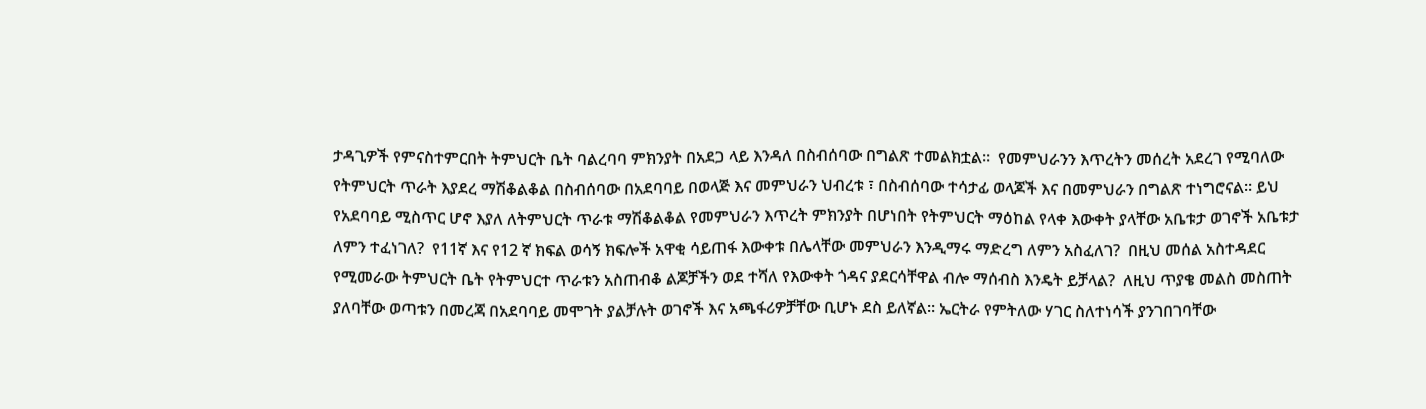ታዳጊዎች የምናስተምርበት ትምህርት ቤት ባልረባባ ምክንያት በአደጋ ላይ እንዳለ በስብሰባው በግልጽ ተመልክቷል።  የመምህራንን እጥረትን መሰረት አደረገ የሚባለው የትምህርት ጥራት እያደረ ማሽቆልቆል በስብሰባው በአደባባይ በወላጅ እና መምህራን ህብረቱ ፣ በስብሰባው ተሳታፊ ወላጆች እና በመምህራን በግልጽ ተነግሮናል። ይህ የአደባባይ ሚስጥር ሆኖ እያለ ለትምህርት ጥራቱ ማሽቆልቆል የመምህራን እጥረት ምክንያት በሆነበት የትምህርት ማዕከል የላቀ እውቀት ያላቸው አቤቱታ ወገኖች አቤቱታ ለምን ተፈነገለ?  የ11ኛ እና የ12 ኛ ክፍል ወሳኝ ክፍሎች አዋቂ ሳይጠፋ እውቀቱ በሌላቸው መምህራን እንዲማሩ ማድረግ ለምን አስፈለገ?  በዚህ መሰል አስተዳደር የሚመራው ትምህርት ቤት የትምህርተ ጥራቱን አስጠብቆ ልጆቻችን ወደ ተሻለ የእውቀት ጎዳና ያደርሳቸዋል ብሎ ማሰብስ እንዴት ይቻላል?  ለዚህ ጥያቄ መልስ መስጠት ያለባቸው ወጣቱን በመረጃ በአደባባይ መሞገት ያልቻሉት ወገኖች እና አጫፋሪዎቻቸው ቢሆኑ ደስ ይለኛል። ኤርትራ የምትለው ሃገር ስለተነሳች ያንገበገባቸው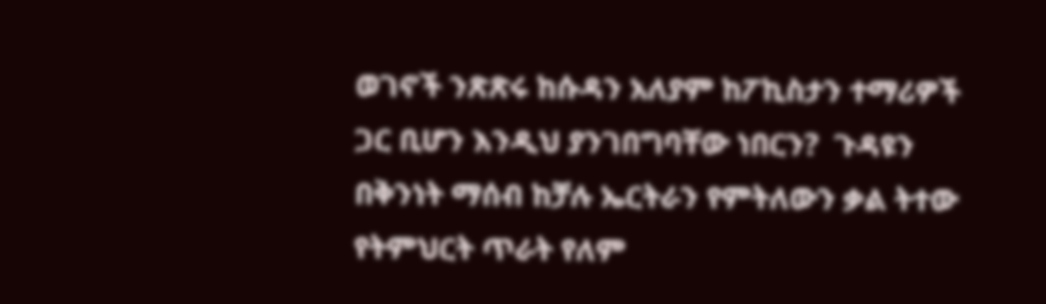ወገኖች ንጽጽሩ ከሱዳን አለያም ከፖኪስታን ተማሪዎች ጋር ቢሆን እንዲህ ያንገበግባቸው ነበርን?  ጉዳዩን በቅንነት ማሰብ ከቻሉ ኤርትራን የምትለውን ቃል ትተው የትምህርት ጥራት የለም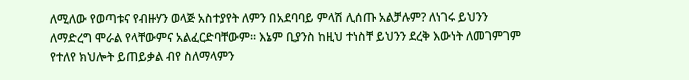ለሚለው የወጣቱና የብዙሃን ወላጅ አስተያየት ለምን በአደባባይ ምላሽ ሊሰጡ አልቻሉም? ለነገሩ ይህንን ለማድረግ ሞራል የላቸውምና አልፈርድባቸውም። እኔም ቢያንስ ከዚህ ተነስቸ ይህንን ደረቅ እውነት ለመገምገም የተለየ ክህሎት ይጠይቃል ብየ ስለማላምን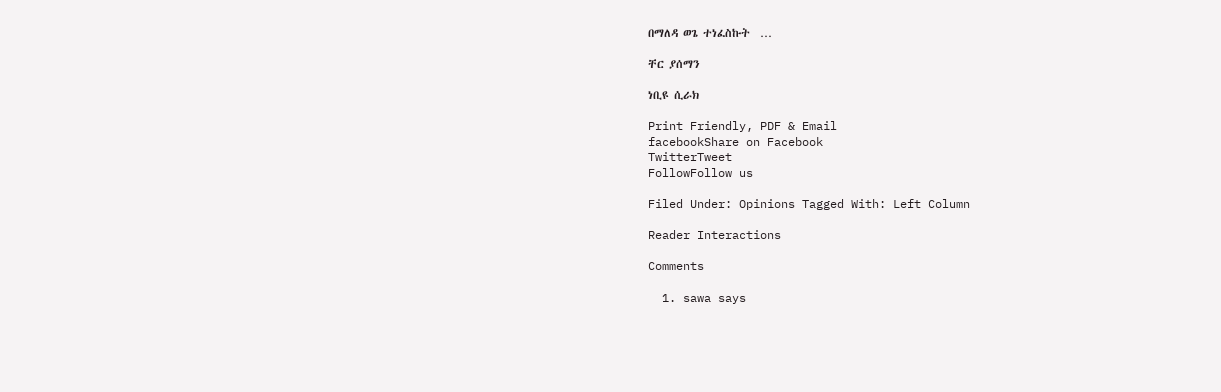በማለዳ ወጌ ተነፈስኩት  …

ቸር ያሰማን

ነቢዩ ሲራክ

Print Friendly, PDF & Email
facebookShare on Facebook
TwitterTweet
FollowFollow us

Filed Under: Opinions Tagged With: Left Column

Reader Interactions

Comments

  1. sawa says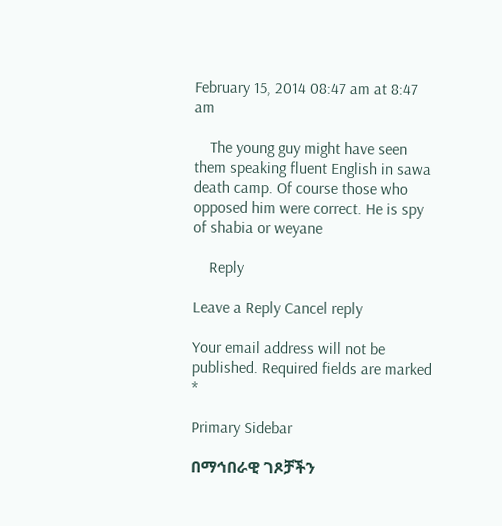February 15, 2014 08:47 am at 8:47 am

    The young guy might have seen them speaking fluent English in sawa death camp. Of course those who opposed him were correct. He is spy of shabia or weyane

    Reply

Leave a Reply Cancel reply

Your email address will not be published. Required fields are marked *

Primary Sidebar

በማኅበራዊ ገጾቻችን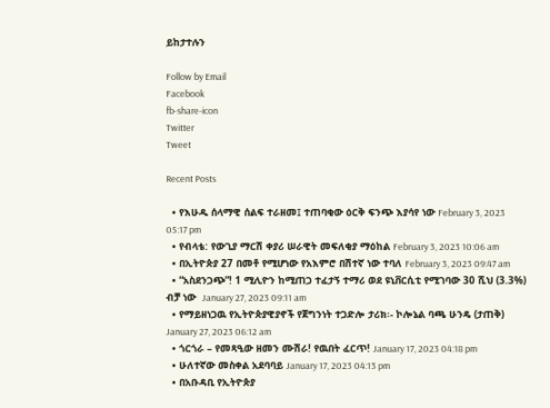ይከታተሉን

Follow by Email
Facebook
fb-share-icon
Twitter
Tweet

Recent Posts

  • የእሁዱ ሰላማዊ ሰልፍ ተራዘመ፤ ተጠባቂው ዕርቅ ፍንጭ እያሳየ ነው February 3, 2023 05:17 pm
  • የብላቴ: የውጊያ ማርሽ ቀያሪ ሠራዊት መፍለቂያ ማዕከል February 3, 2023 10:06 am
  • በኢትዮጵያ 27 በመቶ የሚሆነው የአእምሮ በሽተኛ ነው ተባለ February 3, 2023 09:47 am
  • “አስደንጋጭ”! 1 ሚሊዮን ከሚጠጋ ተፈታኝ ተማሪ ወደ ዩኒቨርሲቲ የሚገባው 30 ሺህ (3.3%) ብቻ ነው  January 27, 2023 09:11 am
  • የማይዘነጋዉ የኢትዮጵያዊያኖች የጀግንነት ተጋድሎ ታሪክ፡- ኮሎኔል ባጫ ሁንዴ (ታጠቅ) January 27, 2023 06:12 am
  • ጎርጎራ – የመጻዒው ዘመን ሙሽራ! የዉበት ፈርጥ! January 17, 2023 04:18 pm
  • ሁለተኛው መስቀል አደባባይ January 17, 2023 04:13 pm
  • በአቡዳቢ የኢትዮጵያ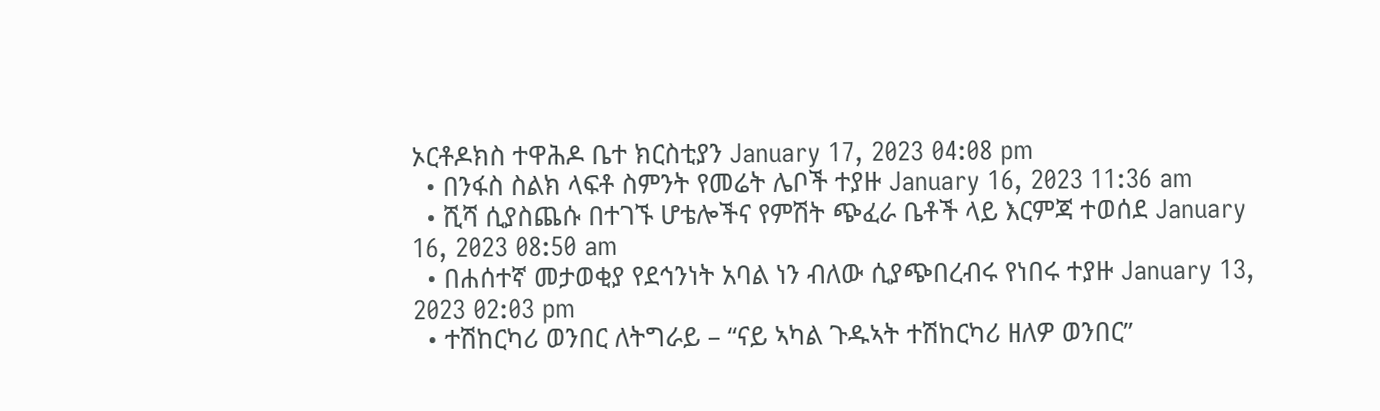ኦርቶዶክስ ተዋሕዶ ቤተ ክርስቲያን January 17, 2023 04:08 pm
  • በንፋስ ስልክ ላፍቶ ስምንት የመሬት ሌቦች ተያዙ January 16, 2023 11:36 am
  • ሺሻ ሲያስጨሱ በተገኙ ሆቴሎችና የምሽት ጭፈራ ቤቶች ላይ እርምጃ ተወሰደ January 16, 2023 08:50 am
  • በሐሰተኛ መታወቂያ የደኅንነት አባል ነን ብለው ሲያጭበረብሩ የነበሩ ተያዙ January 13, 2023 02:03 pm
  • ተሽከርካሪ ወንበር ለትግራይ – “ናይ ኣካል ጉዱኣት ተሽከርካሪ ዘለዎ ወንበር”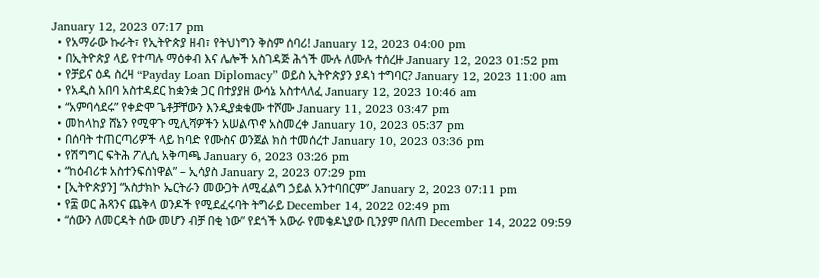January 12, 2023 07:17 pm
  • የአማራው ኩራት፣ የኢትዮጵያ ዘብ፣ የትህነግን ቅስም ሰባሪ! January 12, 2023 04:00 pm
  • በኢትዮጵያ ላይ የተጣሉ ማዕቀብ እና ሌሎች አስገዳጅ ሕጎች ሙሉ ለሙሉ ተሰረዙ January 12, 2023 01:52 pm
  • የቻይና ዕዳ ስረዛ “Payday Loan Diplomacy” ወይስ ኢትዮጵያን ያዳነ ተግባር? January 12, 2023 11:00 am
  • የአዲስ አበባ አስተዳደር ከቋንቋ ጋር በተያያዘ ውሳኔ አስተላለፈ January 12, 2023 10:46 am
  • “አምባሳደሩ” የቀድሞ ጌቶቻቸውን እንዲያቋቁሙ ተሾሙ January 11, 2023 03:47 pm
  • መከላከያ ሸኔን የሚዋጉ ሚሊሻዎችን አሠልጥኖ አስመረቀ January 10, 2023 05:37 pm
  • በሰባት ተጠርጣሪዎች ላይ ከባድ የሙስና ወንጀል ክስ ተመሰረተ January 10, 2023 03:36 pm
  • የሽግግር ፍትሕ ፖሊሲ አቅጣጫ January 6, 2023 03:26 pm
  • “ከዕብሪቱ አስተንፍሰነዋል” – ኢሳያስ January 2, 2023 07:29 pm
  • [ኢትዮጵያን] “አስታክኮ ኤርትራን መውጋት ለሚፈልግ ኃይል አንተባበርም” January 2, 2023 07:11 pm
  • የ፰ ወር ሕጻንና ጨቅላ ወንዶች የሚደፈሩባት ትግራይ December 14, 2022 02:49 pm
  • “ሰውን ለመርዳት ሰው መሆን ብቻ በቂ ነው” የደጎች አውራ የመቄዶኒያው ቢንያም በለጠ December 14, 2022 09:59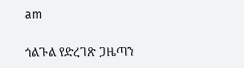am

ጎልጉል የድረገጽ ጋዜጣን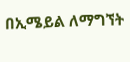በኢሜይል ለማግኘት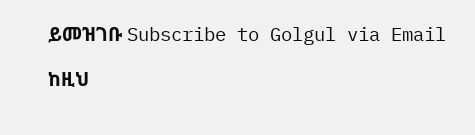ይመዝገቡ Subscribe to Golgul via Email

ከዚህ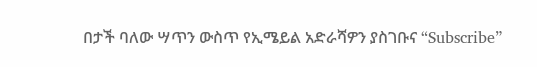በታች ባለው ሣጥን ውስጥ የኢሜይል አድራሻዎን ያስገቡና “Subscribe”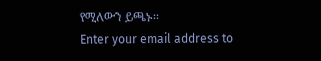የሚለውን ይጫኑ፡፡
Enter your email address to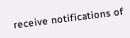receive notifications of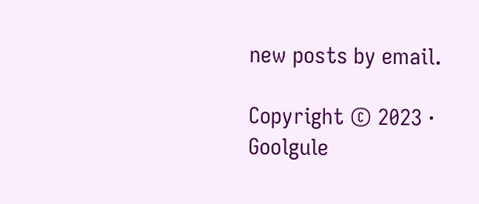new posts by email.

Copyright © 2023 · Goolgule